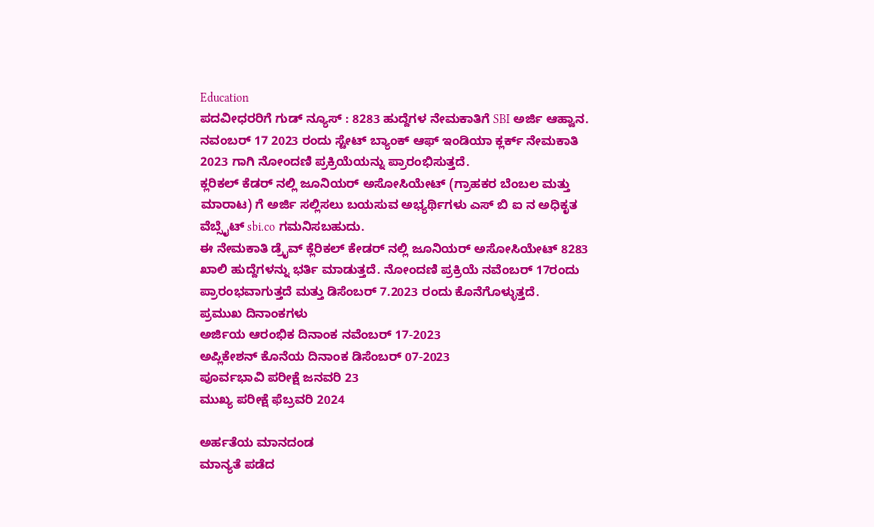Education
ಪದವೀಧರರಿಗೆ ಗುಡ್ ನ್ಯೂಸ್ : 8283 ಹುದ್ದೆಗಳ ನೇಮಕಾತಿಗೆ SBI ಅರ್ಜಿ ಆಹ್ವಾನ.
ನವಂಬರ್ 17 2023 ರಂದು ಸ್ಟೇಟ್ ಬ್ಯಾಂಕ್ ಆಫ್ ಇಂಡಿಯಾ ಕ್ಲರ್ಕ್ ನೇಮಕಾತಿ 2023 ಗಾಗಿ ನೋಂದಣಿ ಪ್ರಕ್ರಿಯೆಯನ್ನು ಪ್ರಾರಂಭಿಸುತ್ತದೆ.
ಕ್ಲರಿಕಲ್ ಕೆಡರ್ ನಲ್ಲಿ ಜೂನಿಯರ್ ಅಸೋಸಿಯೇಟ್ (ಗ್ರಾಹಕರ ಬೆಂಬಲ ಮತ್ತು ಮಾರಾಟ) ಗೆ ಅರ್ಜಿ ಸಲ್ಲಿಸಲು ಬಯಸುವ ಅಭ್ಯರ್ಥಿಗಳು ಎಸ್ ಬಿ ಐ ನ ಅಧಿಕೃತ ವೆಬ್ಸೈಟ್ sbi.co ಗಮನಿಸಬಹುದು.
ಈ ನೇಮಕಾತಿ ಡ್ರೈವ್ ಕ್ಲೆರಿಕಲ್ ಕೇಡರ್ ನಲ್ಲಿ ಜೂನಿಯರ್ ಅಸೋಸಿಯೇಟ್ 8283 ಖಾಲಿ ಹುದ್ದೆಗಳನ್ನು ಭರ್ತಿ ಮಾಡುತ್ತದೆ. ನೋಂದಣಿ ಪ್ರಕ್ರಿಯೆ ನವೆಂಬರ್ 17ರಂದು ಪ್ರಾರಂಭವಾಗುತ್ತದೆ ಮತ್ತು ಡಿಸೆಂಬರ್ 7.2023 ರಂದು ಕೊನೆಗೊಳ್ಳುತ್ತದೆ.
ಪ್ರಮುಖ ದಿನಾಂಕಗಳು
ಅರ್ಜಿಯ ಆರಂಭಿಕ ದಿನಾಂಕ ನವೆಂಬರ್ 17-2023
ಅಪ್ಲಿಕೇಶನ್ ಕೊನೆಯ ದಿನಾಂಕ ಡಿಸೆಂಬರ್ 07-2023
ಪೂರ್ವಭಾವಿ ಪರೀಕ್ಷೆ ಜನವರಿ 23
ಮುಖ್ಯ ಪರೀಕ್ಷೆ ಫೆಬ್ರವರಿ 2024

ಅರ್ಹತೆಯ ಮಾನದಂಡ
ಮಾನ್ಯತೆ ಪಡೆದ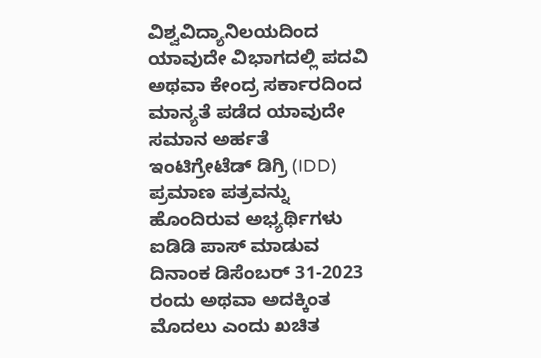ವಿಶ್ವವಿದ್ಯಾನಿಲಯದಿಂದ ಯಾವುದೇ ವಿಭಾಗದಲ್ಲಿ ಪದವಿ ಅಥವಾ ಕೇಂದ್ರ ಸರ್ಕಾರದಿಂದ ಮಾನ್ಯತೆ ಪಡೆದ ಯಾವುದೇ ಸಮಾನ ಅರ್ಹತೆ ಇಂಟಿಗ್ರೇಟೆಡ್ ಡಿಗ್ರಿ (IDD) ಪ್ರಮಾಣ ಪತ್ರವನ್ನು ಹೊಂದಿರುವ ಅಭ್ಯರ್ಥಿಗಳು ಐಡಿಡಿ ಪಾಸ್ ಮಾಡುವ ದಿನಾಂಕ ಡಿಸೆಂಬರ್ 31-2023 ರಂದು ಅಥವಾ ಅದಕ್ಕಿಂತ ಮೊದಲು ಎಂದು ಖಚಿತ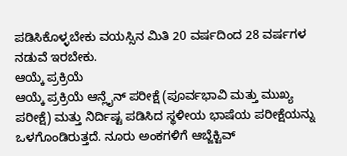ಪಡಿಸಿಕೊಳ್ಳಬೇಕು ವಯಸ್ಸಿನ ಮಿತಿ 20 ವರ್ಷದಿಂದ 28 ವರ್ಷಗಳ ನಡುವೆ ಇರಬೇಕು.
ಆಯ್ಕೆ ಪ್ರಕ್ರಿಯೆ
ಆಯ್ಕೆ ಪ್ರಕ್ರಿಯೆ ಆನ್ಲೈನ್ ಪರೀಕ್ಷೆ (ಪೂರ್ವಭಾವಿ ಮತ್ತು ಮುಖ್ಯ ಪರೀಕ್ಷೆ) ಮತ್ತು ನಿರ್ದಿಷ್ಟ ಪಡಿಸಿದ ಸ್ಥಳೀಯ ಭಾಷೆಯ ಪರೀಕ್ಷೆಯನ್ನು ಒಳಗೊಂಡಿರುತ್ತದೆ. ನೂರು ಅಂಕಗಳಿಗೆ ಆಬ್ಜೆಕ್ಟಿವ್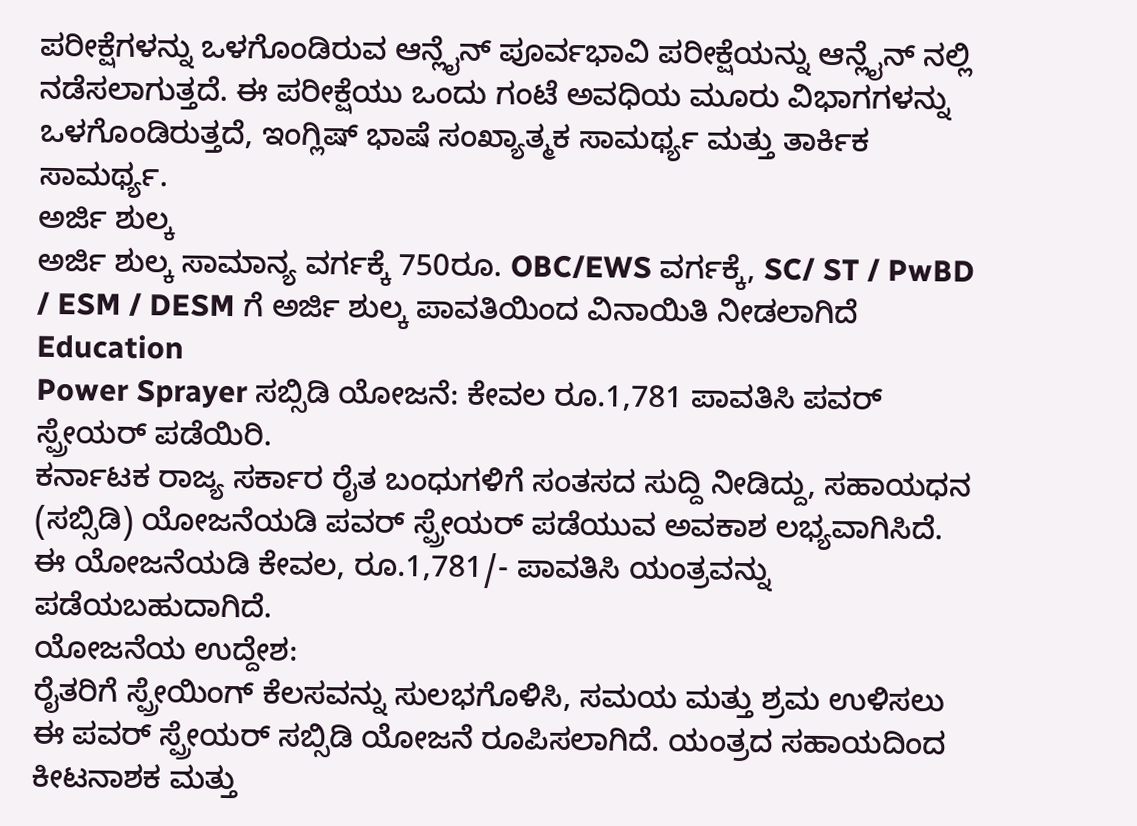ಪರೀಕ್ಷೆಗಳನ್ನು ಒಳಗೊಂಡಿರುವ ಆನ್ಲೈನ್ ಪೂರ್ವಭಾವಿ ಪರೀಕ್ಷೆಯನ್ನು ಆನ್ಲೈನ್ ನಲ್ಲಿ ನಡೆಸಲಾಗುತ್ತದೆ. ಈ ಪರೀಕ್ಷೆಯು ಒಂದು ಗಂಟೆ ಅವಧಿಯ ಮೂರು ವಿಭಾಗಗಳನ್ನು ಒಳಗೊಂಡಿರುತ್ತದೆ, ಇಂಗ್ಲಿಷ್ ಭಾಷೆ ಸಂಖ್ಯಾತ್ಮಕ ಸಾಮರ್ಥ್ಯ ಮತ್ತು ತಾರ್ಕಿಕ ಸಾಮರ್ಥ್ಯ.
ಅರ್ಜಿ ಶುಲ್ಕ
ಅರ್ಜಿ ಶುಲ್ಕ ಸಾಮಾನ್ಯ ವರ್ಗಕ್ಕೆ 750ರೂ. OBC/EWS ವರ್ಗಕ್ಕೆ, SC/ ST / PwBD / ESM / DESM ಗೆ ಅರ್ಜಿ ಶುಲ್ಕ ಪಾವತಿಯಿಂದ ವಿನಾಯಿತಿ ನೀಡಲಾಗಿದೆ
Education
Power Sprayer ಸಬ್ಸಿಡಿ ಯೋಜನೆ: ಕೇವಲ ರೂ.1,781 ಪಾವತಿಸಿ ಪವರ್ ಸ್ಪ್ರೇಯರ್ ಪಡೆಯಿರಿ.
ಕರ್ನಾಟಕ ರಾಜ್ಯ ಸರ್ಕಾರ ರೈತ ಬಂಧುಗಳಿಗೆ ಸಂತಸದ ಸುದ್ದಿ ನೀಡಿದ್ದು, ಸಹಾಯಧನ (ಸಬ್ಸಿಡಿ) ಯೋಜನೆಯಡಿ ಪವರ್ ಸ್ಪ್ರೇಯರ್ ಪಡೆಯುವ ಅವಕಾಶ ಲಭ್ಯವಾಗಿಸಿದೆ. ಈ ಯೋಜನೆಯಡಿ ಕೇವಲ, ರೂ.1,781/- ಪಾವತಿಸಿ ಯಂತ್ರವನ್ನು ಪಡೆಯಬಹುದಾಗಿದೆ.
ಯೋಜನೆಯ ಉದ್ದೇಶ:
ರೈತರಿಗೆ ಸ್ಪ್ರೇಯಿಂಗ್ ಕೆಲಸವನ್ನು ಸುಲಭಗೊಳಿಸಿ, ಸಮಯ ಮತ್ತು ಶ್ರಮ ಉಳಿಸಲು ಈ ಪವರ್ ಸ್ಪ್ರೇಯರ್ ಸಬ್ಸಿಡಿ ಯೋಜನೆ ರೂಪಿಸಲಾಗಿದೆ. ಯಂತ್ರದ ಸಹಾಯದಿಂದ ಕೀಟನಾಶಕ ಮತ್ತು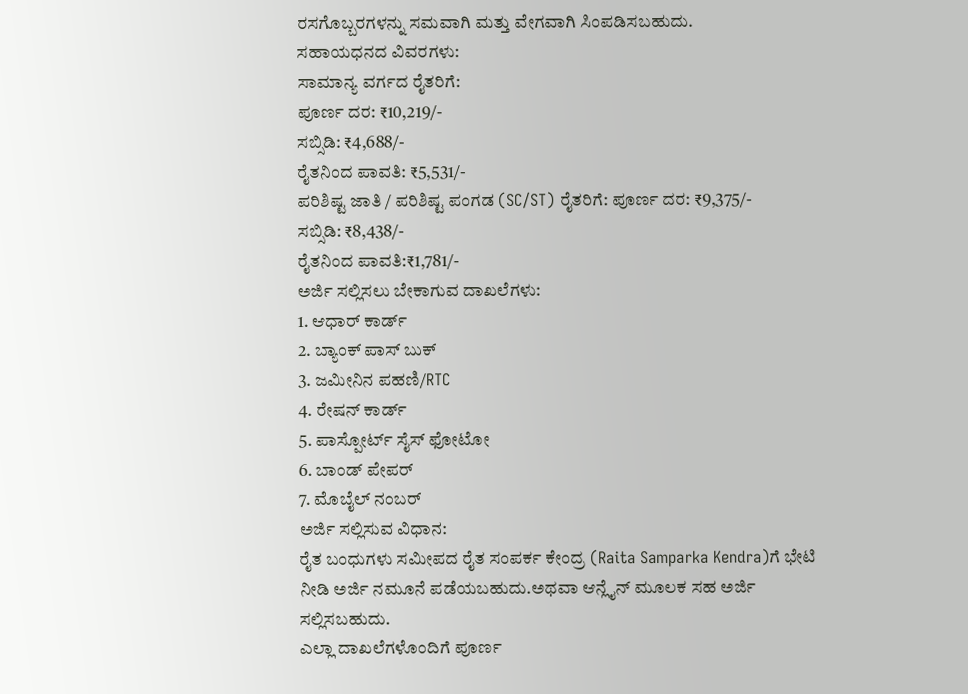ರಸಗೊಬ್ಬರಗಳನ್ನು ಸಮವಾಗಿ ಮತ್ತು ವೇಗವಾಗಿ ಸಿಂಪಡಿಸಬಹುದು.
ಸಹಾಯಧನದ ವಿವರಗಳು:
ಸಾಮಾನ್ಯ ವರ್ಗದ ರೈತರಿಗೆ:
ಪೂರ್ಣ ದರ: ₹10,219/-
ಸಬ್ಸಿಡಿ: ₹4,688/-
ರೈತನಿಂದ ಪಾವತಿ: ₹5,531/-
ಪರಿಶಿಷ್ಟ ಜಾತಿ / ಪರಿಶಿಷ್ಟ ಪಂಗಡ (SC/ST) ರೈತರಿಗೆ: ಪೂರ್ಣ ದರ: ₹9,375/-
ಸಬ್ಸಿಡಿ: ₹8,438/-
ರೈತನಿಂದ ಪಾವತಿ:₹1,781/-
ಅರ್ಜಿ ಸಲ್ಲಿಸಲು ಬೇಕಾಗುವ ದಾಖಲೆಗಳು:
1. ಆಧಾರ್ ಕಾರ್ಡ್
2. ಬ್ಯಾಂಕ್ ಪಾಸ್ ಬುಕ್
3. ಜಮೀನಿನ ಪಹಣಿ/RTC
4. ರೇಷನ್ ಕಾರ್ಡ್
5. ಪಾಸ್ಪೋರ್ಟ್ ಸೈಸ್ ಫೋಟೋ
6. ಬಾಂಡ್ ಪೇಪರ್
7. ಮೊಬೈಲ್ ನಂಬರ್
ಅರ್ಜಿ ಸಲ್ಲಿಸುವ ವಿಧಾನ:
ರೈತ ಬಂಧುಗಳು ಸಮೀಪದ ರೈತ ಸಂಪರ್ಕ ಕೇಂದ್ರ (Raita Samparka Kendra)ಗೆ ಭೇಟಿ ನೀಡಿ ಅರ್ಜಿ ನಮೂನೆ ಪಡೆಯಬಹುದು.ಅಥವಾ ಆನ್ಲೈನ್ ಮೂಲಕ ಸಹ ಅರ್ಜಿ ಸಲ್ಲಿಸಬಹುದು.
ಎಲ್ಲಾ ದಾಖಲೆಗಳೊಂದಿಗೆ ಪೂರ್ಣ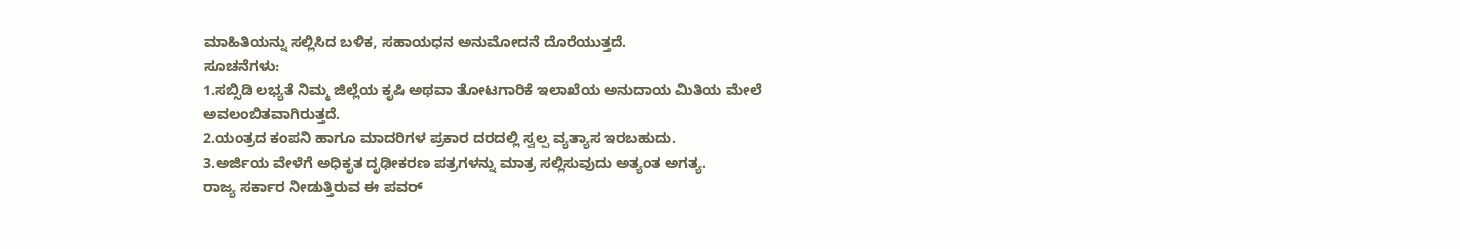ಮಾಹಿತಿಯನ್ನು ಸಲ್ಲಿಸಿದ ಬಳಿಕ, ಸಹಾಯಧನ ಅನುಮೋದನೆ ದೊರೆಯುತ್ತದೆ.
ಸೂಚನೆಗಳು:
1.ಸಬ್ಸಿಡಿ ಲಭ್ಯತೆ ನಿಮ್ಮ ಜಿಲ್ಲೆಯ ಕೃಷಿ ಅಥವಾ ತೋಟಗಾರಿಕೆ ಇಲಾಖೆಯ ಅನುದಾಯ ಮಿತಿಯ ಮೇಲೆ ಅವಲಂಬಿತವಾಗಿರುತ್ತದೆ.
2.ಯಂತ್ರದ ಕಂಪನಿ ಹಾಗೂ ಮಾದರಿಗಳ ಪ್ರಕಾರ ದರದಲ್ಲಿ ಸ್ವಲ್ಪ ವ್ಯತ್ಯಾಸ ಇರಬಹುದು.
3.ಅರ್ಜಿಯ ವೇಳೆಗೆ ಅಧಿಕೃತ ದೃಢೀಕರಣ ಪತ್ರಗಳನ್ನು ಮಾತ್ರ ಸಲ್ಲಿಸುವುದು ಅತ್ಯಂತ ಅಗತ್ಯ.
ರಾಜ್ಯ ಸರ್ಕಾರ ನೀಡುತ್ತಿರುವ ಈ ಪವರ್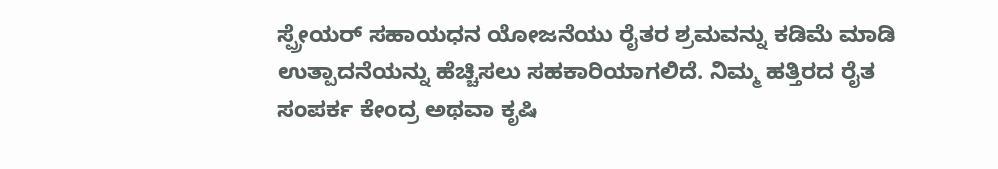ಸ್ಪ್ರೇಯರ್ ಸಹಾಯಧನ ಯೋಜನೆಯು ರೈತರ ಶ್ರಮವನ್ನು ಕಡಿಮೆ ಮಾಡಿ ಉತ್ಪಾದನೆಯನ್ನು ಹೆಚ್ಚಿಸಲು ಸಹಕಾರಿಯಾಗಲಿದೆ. ನಿಮ್ಮ ಹತ್ತಿರದ ರೈತ ಸಂಪರ್ಕ ಕೇಂದ್ರ ಅಥವಾ ಕೃಷಿ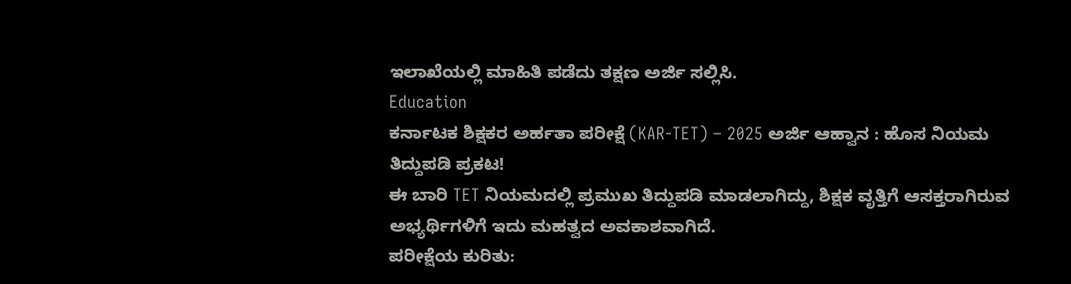ಇಲಾಖೆಯಲ್ಲಿ ಮಾಹಿತಿ ಪಡೆದು ತಕ್ಷಣ ಅರ್ಜಿ ಸಲ್ಲಿಸಿ.
Education
ಕರ್ನಾಟಕ ಶಿಕ್ಷಕರ ಅರ್ಹತಾ ಪರೀಕ್ಷೆ (KAR-TET) – 2025 ಅರ್ಜಿ ಆಹ್ವಾನ : ಹೊಸ ನಿಯಮ ತಿದ್ದುಪಡಿ ಪ್ರಕಟ!
ಈ ಬಾರಿ TET ನಿಯಮದಲ್ಲಿ ಪ್ರಮುಖ ತಿದ್ದುಪಡಿ ಮಾಡಲಾಗಿದ್ದು, ಶಿಕ್ಷಕ ವೃತ್ತಿಗೆ ಆಸಕ್ತರಾಗಿರುವ ಅಭ್ಯರ್ಥಿಗಳಿಗೆ ಇದು ಮಹತ್ವದ ಅವಕಾಶವಾಗಿದೆ.
ಪರೀಕ್ಷೆಯ ಕುರಿತು: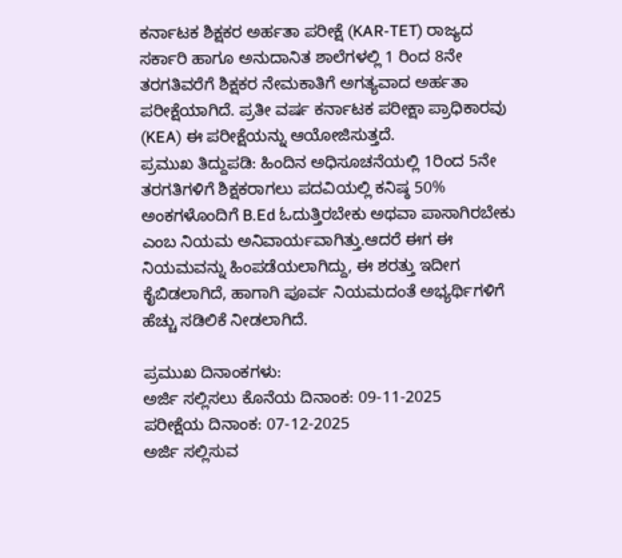ಕರ್ನಾಟಕ ಶಿಕ್ಷಕರ ಅರ್ಹತಾ ಪರೀಕ್ಷೆ (KAR-TET) ರಾಜ್ಯದ ಸರ್ಕಾರಿ ಹಾಗೂ ಅನುದಾನಿತ ಶಾಲೆಗಳಲ್ಲಿ 1 ರಿಂದ 8ನೇ ತರಗತಿವರೆಗೆ ಶಿಕ್ಷಕರ ನೇಮಕಾತಿಗೆ ಅಗತ್ಯವಾದ ಅರ್ಹತಾ ಪರೀಕ್ಷೆಯಾಗಿದೆ. ಪ್ರತೀ ವರ್ಷ ಕರ್ನಾಟಕ ಪರೀಕ್ಷಾ ಪ್ರಾಧಿಕಾರವು (KEA) ಈ ಪರೀಕ್ಷೆಯನ್ನು ಆಯೋಜಿಸುತ್ತದೆ.
ಪ್ರಮುಖ ತಿದ್ದುಪಡಿ: ಹಿಂದಿನ ಅಧಿಸೂಚನೆಯಲ್ಲಿ 1ರಿಂದ 5ನೇ ತರಗತಿಗಳಿಗೆ ಶಿಕ್ಷಕರಾಗಲು ಪದವಿಯಲ್ಲಿ ಕನಿಷ್ಠ 50% ಅಂಕಗಳೊಂದಿಗೆ B.Ed ಓದುತ್ತಿರಬೇಕು ಅಥವಾ ಪಾಸಾಗಿರಬೇಕು ಎಂಬ ನಿಯಮ ಅನಿವಾರ್ಯವಾಗಿತ್ತು.ಆದರೆ ಈಗ ಈ ನಿಯಮವನ್ನು ಹಿಂಪಡೆಯಲಾಗಿದ್ದು, ಈ ಶರತ್ತು ಇದೀಗ ಕೈಬಿಡಲಾಗಿದೆ, ಹಾಗಾಗಿ ಪೂರ್ವ ನಿಯಮದಂತೆ ಅಭ್ಯರ್ಥಿಗಳಿಗೆ ಹೆಚ್ಚು ಸಡಿಲಿಕೆ ನೀಡಲಾಗಿದೆ.

ಪ್ರಮುಖ ದಿನಾಂಕಗಳು:
ಅರ್ಜಿ ಸಲ್ಲಿಸಲು ಕೊನೆಯ ದಿನಾಂಕ: 09-11-2025
ಪರೀಕ್ಷೆಯ ದಿನಾಂಕ: 07-12-2025
ಅರ್ಜಿ ಸಲ್ಲಿಸುವ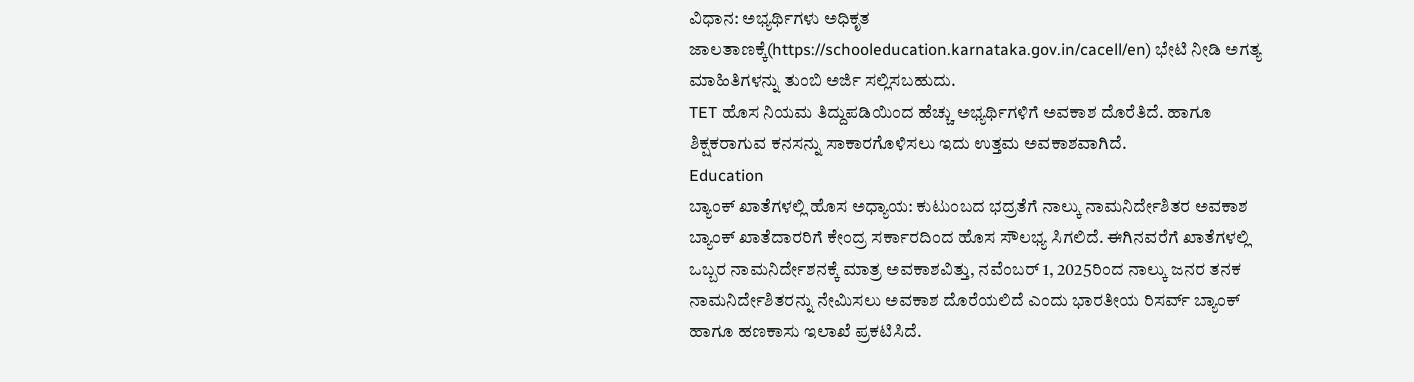ವಿಧಾನ: ಅಭ್ಯರ್ಥಿಗಳು ಅಧಿಕೃತ ಜಾಲತಾಣಕ್ಕೆ(https://schooleducation.karnataka.gov.in/cacell/en) ಭೇಟಿ ನೀಡಿ ಅಗತ್ಯ ಮಾಹಿತಿಗಳನ್ನು ತುಂಬಿ ಅರ್ಜಿ ಸಲ್ಲಿಸಬಹುದು.
TET ಹೊಸ ನಿಯಮ ತಿದ್ದುಪಡಿಯಿಂದ ಹೆಚ್ಚು ಅಭ್ಯರ್ಥಿಗಳಿಗೆ ಅವಕಾಶ ದೊರೆತಿದೆ. ಹಾಗೂ ಶಿಕ್ಷಕರಾಗುವ ಕನಸನ್ನು ಸಾಕಾರಗೊಳಿಸಲು ಇದು ಉತ್ತಮ ಅವಕಾಶವಾಗಿದೆ.
Education
ಬ್ಯಾಂಕ್ ಖಾತೆಗಳಲ್ಲಿ ಹೊಸ ಅಧ್ಯಾಯ: ಕುಟುಂಬದ ಭದ್ರತೆಗೆ ನಾಲ್ಕು ನಾಮನಿರ್ದೇಶಿತರ ಅವಕಾಶ
ಬ್ಯಾಂಕ್ ಖಾತೆದಾರರಿಗೆ ಕೇಂದ್ರ ಸರ್ಕಾರದಿಂದ ಹೊಸ ಸೌಲಭ್ಯ ಸಿಗಲಿದೆ. ಈಗಿನವರೆಗೆ ಖಾತೆಗಳಲ್ಲಿ ಒಬ್ಬರ ನಾಮನಿರ್ದೇಶನಕ್ಕೆ ಮಾತ್ರ ಅವಕಾಶವಿತ್ತು, ನವೆಂಬರ್ 1, 2025ರಿಂದ ನಾಲ್ಕು ಜನರ ತನಕ ನಾಮನಿರ್ದೇಶಿತರನ್ನು ನೇಮಿಸಲು ಅವಕಾಶ ದೊರೆಯಲಿದೆ ಎಂದು ಭಾರತೀಯ ರಿಸರ್ವ್ ಬ್ಯಾಂಕ್ ಹಾಗೂ ಹಣಕಾಸು ಇಲಾಖೆ ಪ್ರಕಟಿಸಿದೆ.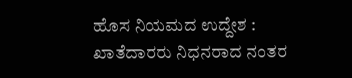ಹೊಸ ನಿಯಮದ ಉದ್ದೇಶ :
ಖಾತೆದಾರರು ನಿಧನರಾದ ನಂತರ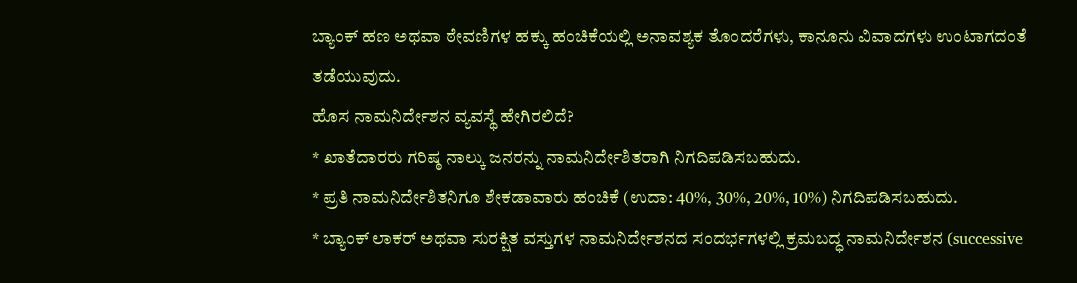ಬ್ಯಾಂಕ್ ಹಣ ಅಥವಾ ಠೇವಣಿಗಳ ಹಕ್ಕು ಹಂಚಿಕೆಯಲ್ಲಿ ಅನಾವಶ್ಯಕ ತೊಂದರೆಗಳು, ಕಾನೂನು ವಿವಾದಗಳು ಉಂಟಾಗದಂತೆ ತಡೆಯುವುದು.
ಹೊಸ ನಾಮನಿರ್ದೇಶನ ವ್ಯವಸ್ಥೆ ಹೇಗಿರಲಿದೆ?
* ಖಾತೆದಾರರು ಗರಿಷ್ಠ ನಾಲ್ಕು ಜನರನ್ನು ನಾಮನಿರ್ದೇಶಿತರಾಗಿ ನಿಗದಿಪಡಿಸಬಹುದು.
* ಪ್ರತಿ ನಾಮನಿರ್ದೇಶಿತನಿಗೂ ಶೇಕಡಾವಾರು ಹಂಚಿಕೆ (ಉದಾ: 40%, 30%, 20%, 10%) ನಿಗದಿಪಡಿಸಬಹುದು.
* ಬ್ಯಾಂಕ್ ಲಾಕರ್ ಅಥವಾ ಸುರಕ್ಷಿತ ವಸ್ತುಗಳ ನಾಮನಿರ್ದೇಶನದ ಸಂದರ್ಭಗಳಲ್ಲಿ ಕ್ರಮಬದ್ಧ ನಾಮನಿರ್ದೇಶನ (successive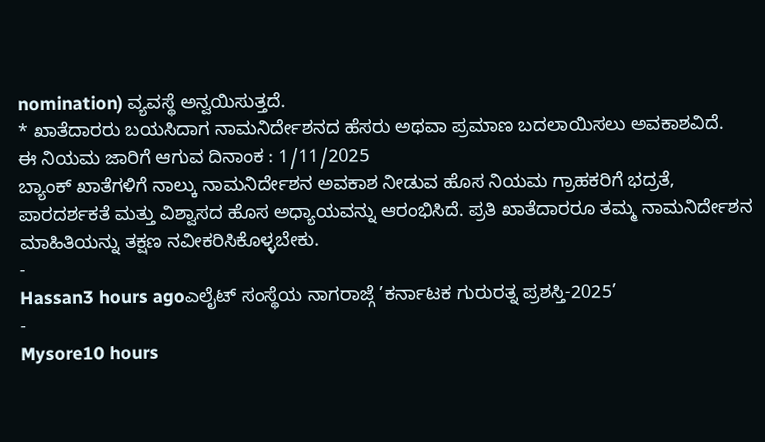nomination) ವ್ಯವಸ್ಥೆ ಅನ್ವಯಿಸುತ್ತದೆ.
* ಖಾತೆದಾರರು ಬಯಸಿದಾಗ ನಾಮನಿರ್ದೇಶನದ ಹೆಸರು ಅಥವಾ ಪ್ರಮಾಣ ಬದಲಾಯಿಸಲು ಅವಕಾಶವಿದೆ.
ಈ ನಿಯಮ ಜಾರಿಗೆ ಆಗುವ ದಿನಾಂಕ : 1/11/2025
ಬ್ಯಾಂಕ್ ಖಾತೆಗಳಿಗೆ ನಾಲ್ಕು ನಾಮನಿರ್ದೇಶನ ಅವಕಾಶ ನೀಡುವ ಹೊಸ ನಿಯಮ ಗ್ರಾಹಕರಿಗೆ ಭದ್ರತೆ, ಪಾರದರ್ಶಕತೆ ಮತ್ತು ವಿಶ್ವಾಸದ ಹೊಸ ಅಧ್ಯಾಯವನ್ನು ಆರಂಭಿಸಿದೆ. ಪ್ರತಿ ಖಾತೆದಾರರೂ ತಮ್ಮ ನಾಮನಿರ್ದೇಶನ ಮಾಹಿತಿಯನ್ನು ತಕ್ಷಣ ನವೀಕರಿಸಿಕೊಳ್ಳಬೇಕು.
-
Hassan3 hours agoಎಲೈಟ್ ಸಂಸ್ಥೆಯ ನಾಗರಾಜ್ಗೆ ’ಕರ್ನಾಟಕ ಗುರುರತ್ನ ಪ್ರಶಸ್ತಿ-2025’
-
Mysore10 hours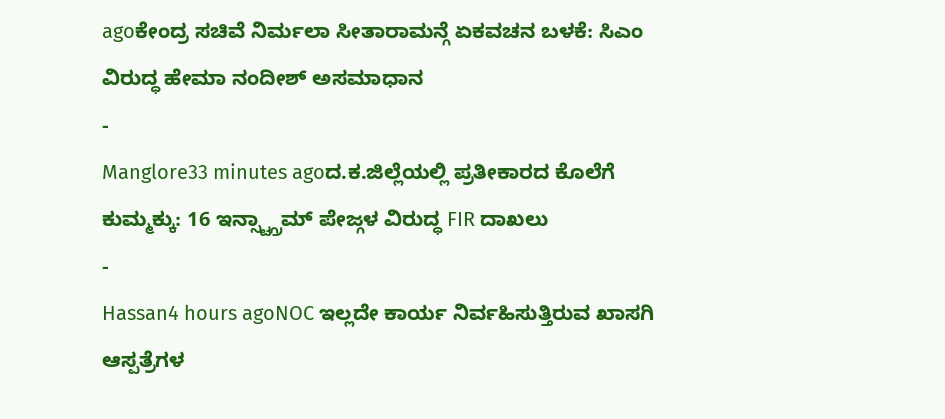agoಕೇಂದ್ರ ಸಚಿವೆ ನಿರ್ಮಲಾ ಸೀತಾರಾಮನ್ಗೆ ಏಕವಚನ ಬಳಕೆ: ಸಿಎಂ ವಿರುದ್ಧ ಹೇಮಾ ನಂದೀಶ್ ಅಸಮಾಧಾನ
-
Manglore33 minutes agoದ.ಕ.ಜಿಲ್ಲೆಯಲ್ಲಿ ಪ್ರತೀಕಾರದ ಕೊಲೆಗೆ ಕುಮ್ಮಕ್ಕು: 16 ಇನ್ಸ್ಟ್ಗ್ರಾಮ್ ಪೇಜ್ಗಳ ವಿರುದ್ಧ FIR ದಾಖಲು
-
Hassan4 hours agoNOC ಇಲ್ಲದೇ ಕಾರ್ಯ ನಿರ್ವಹಿಸುತ್ತಿರುವ ಖಾಸಗಿ ಆಸ್ಪತ್ರೆಗಳ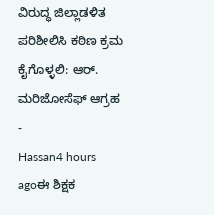ವಿರುದ್ಧ ಜಿಲ್ಲಾಡಳಿತ ಪರಿಶೀಲಿಸಿ ಕಠಿಣ ಕ್ರಮ ಕೈಗೊಳ್ಳಲಿ: ಆರ್. ಮರಿಜೋಸೆಫ್ ಆಗ್ರಹ
-
Hassan4 hours agoಈ ಶಿಕ್ಷಕ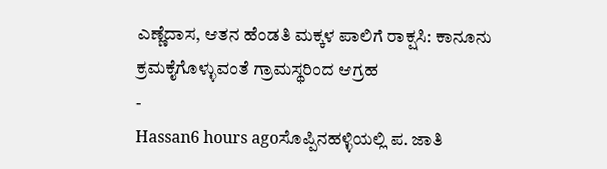ಎಣ್ಣೆದಾಸ, ಆತನ ಹೆಂಡತಿ ಮಕ್ಕಳ ಪಾಲಿಗೆ ರಾಕ್ಷಸಿ: ಕಾನೂನು ಕ್ರಮಕೈಗೊಳ್ಳುವಂತೆ ಗ್ರಾಮಸ್ಥರಿಂದ ಆಗ್ರಹ
-
Hassan6 hours agoಸೊಪ್ಪಿನಹಳ್ಳಿಯಲ್ಲಿ ಪ. ಜಾತಿ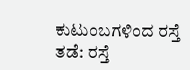ಕುಟುಂಬಗಳಿಂದ ರಸ್ತೆ ತಡೆ: ರಸ್ತೆ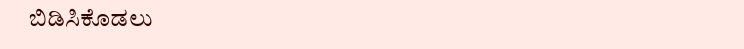ಬಿಡಿಸಿಕೊಡಲು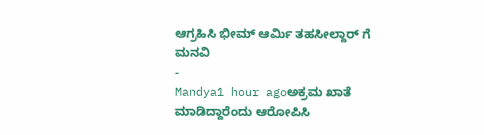ಆಗ್ರಹಿಸಿ ಭೀಮ್ ಆರ್ಮಿ ತಹಸೀಲ್ದಾರ್ ಗೆ ಮನವಿ
-
Mandya1 hour agoಅಕ್ರಮ ಖಾತೆ ಮಾಡಿದ್ದಾರೆಂದು ಆರೋಪಿಸಿ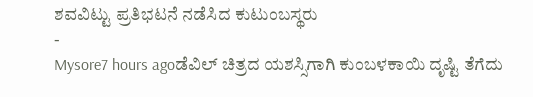ಶವವಿಟ್ಟು ಪ್ರತಿಭಟನೆ ನಡೆಸಿದ ಕುಟುಂಬಸ್ಥರು
-
Mysore7 hours agoಡೆವಿಲ್ ಚಿತ್ರದ ಯಶಸ್ಸಿಗಾಗಿ ಕುಂಬಳಕಾಯಿ ದೃಷ್ಟಿ ತೆಗೆದು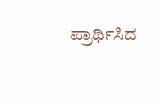ಪ್ರಾರ್ಥಿಸಿದ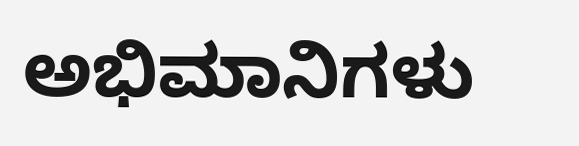ಅಭಿಮಾನಿಗಳು